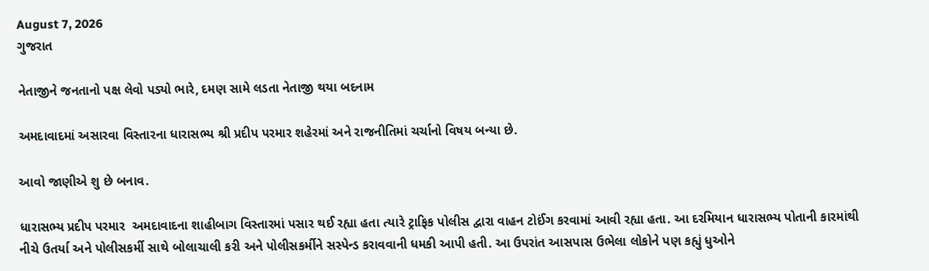August 7, 2026
ગુજરાત

નેતાજીને જનતાનો પક્ષ લેવો પડ્યો ભારે, દમણ સામે લડતા નેતાજી થયા બદનામ

અમદાવાદમાં અસારવા વિસ્તારના ધારાસભ્ય શ્રી પ્રદીપ પરમાર શહેરમાં અને રાજનીતિમાં ચર્ચાનો વિષય બન્યા છે.

આવો જાણીએ શુ છે બનાવ.

ધારાસભ્ય પ્રદીપ પરમાર  અમદાવાદના શાહીબાગ વિસ્તારમાં પસાર થઈ રહ્યા હતા ત્યારે ટ્રાફિક પોલીસ દ્વારા વાહન ટોઈંગ કરવામાં આવી રહ્યા હતા. આ દરમિયાન ધારાસભ્ય પોતાની કારમાંથી નીચે ઉતર્યા અને પોલીસકર્મી સાથે બોલાચાલી કરી અને પોલીસકર્મીને સસ્પેન્ડ કરાવવાની ધમકી આપી હતી. આ ઉપરાંત આસપાસ ઉભેલા લોકોને પણ કહ્યું ધુઓને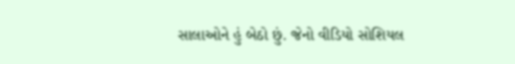સાલાઓને હું બેઠો છું. જેનો વીડિયો સોશિયલ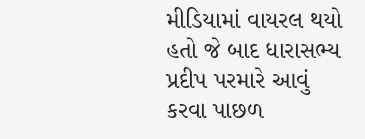મીડિયામાં વાયરલ થયો હતો જે બાદ ધારાસભ્ય પ્રદીપ પરમારે આવું કરવા પાછળ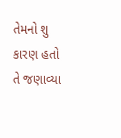તેમનો શુ કારણ હતો તે જણાવ્યા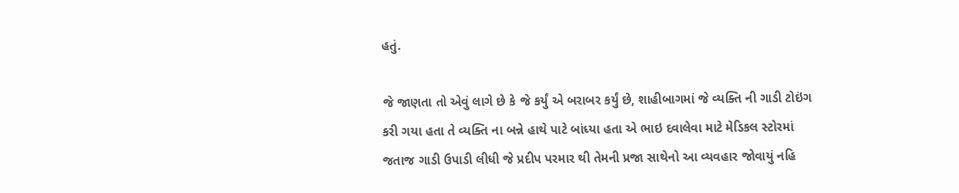હતું.

જે જાણતા તો એવું લાગે છે કે જે કર્યું એ બરાબર કર્યું છે, શાહીબાગમાં જે વ્યક્તિ ની ગાડી ટોઇંગ કરી ગયા હતા તે વ્યક્તિ ના બન્ને હાથે પાટે બાંધ્યા હતા એ ભાઇ દવાલેવા માટે મેડિકલ સ્ટોરમાં જતાજ ગાડી ઉપાડી લીધી જે પ્રદીપ પરમાર થી તેમની પ્રજા સાથેનો આ વ્યવહાર જોવાયું નહિ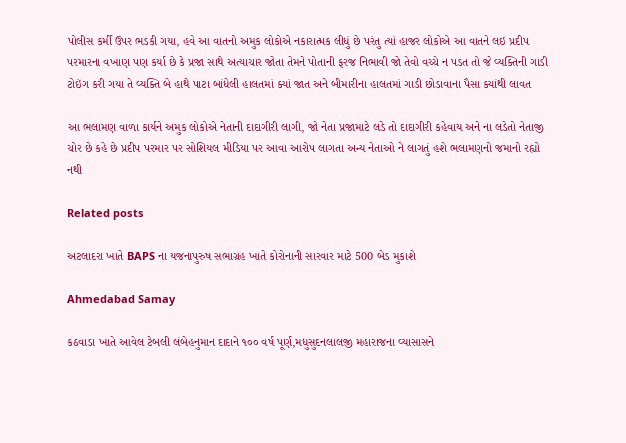પોલીસ કર્મી ઉપર ભડકી ગયા, હવે આ વાતનો અમુક લોકોએ નકારાત્મક લીધું છે પરંતુ ત્યાં હાજર લોકોએ આ વાતને લઇ પ્રદીપ પરમારના વખાણ પણ કર્યા છે કે પ્રજા સાથે અત્યાચાર જોતા તેમને પોતાની ફરજ નિભાવી જો તેવો વચ્ચે ન પડત તો જે વ્યક્તિની ગાડી ટોઇંગ કરી ગયા તે વ્યક્તિ બે હાથે પાટા બાંધેલી હાલતમાં ક્યાં જાત અને બીમારીના હાલતમાં ગાડી છોડાવાના પૈસા ક્યાંથી લાવત

આ ભલામણ વાળા કાર્યને અમુક લોકોએ નેતાની દાદાગીરી લાગી, જો નેતા પ્રજામાટે લડે તો દાદાગીરી કહેવાય અને ના લડેતો નેતાજી ચોર છે કહે છે પ્રદીપ પરમાર પર સોશિયલ મીડિયા પર આવા આરોપ લાગતા અન્ય નેતાઓ ને લાગતું હશે ભલામણનો જમાનો રહ્યો નથી

Related posts

અટલાદરા ખાતે BAPS ના યજનાપુરુષ સભાગ્રહ ખાતે કોરોનાની સારવાર માટે 500 બેડ મુકાશે

Ahmedabad Samay

કઠવાડા ખાતે આવેલ ટેબલી લંબેહનુમાન દાદાને ૧૦૦ વર્ષ પૂર્ણ,મધુસુદનલાલજી મહારાજના વ્‍યાસાસને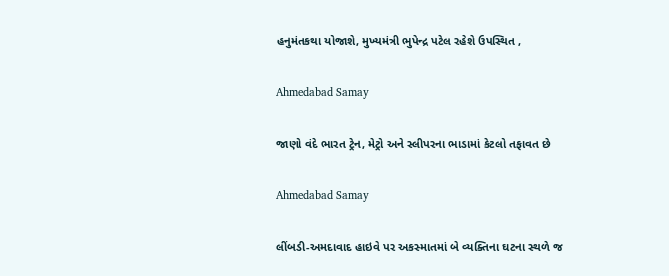હનુમંતકથા યોજાશે, મુખ્યમંત્રી ભુપેન્દ્ર પટેલ રહેશે ઉપસ્થિત ,

Ahmedabad Samay

જાણો વંદે ભારત ટ્રેન, મેટ્રો અને સ્લીપરના ભાડામાં કેટલો તફાવત છે

Ahmedabad Samay

લીંબડી-અમદાવાદ હાઇવે પર અકસ્માતમાં બે વ્યક્તિના ઘટના સ્થળે જ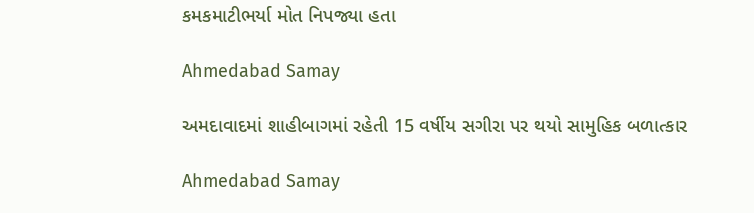કમકમાટીભર્યા મોત નિપજ્યા હતા

Ahmedabad Samay

અમદાવાદમાં શાહીબાગમાં રહેતી 15 વર્ષીય સગીરા પર થયો સામુહિક બળાત્કાર

Ahmedabad Samay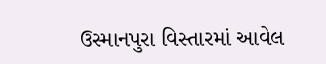ઉસ્માનપુરા વિસ્તારમાં આવેલ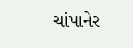ચાંપાનેર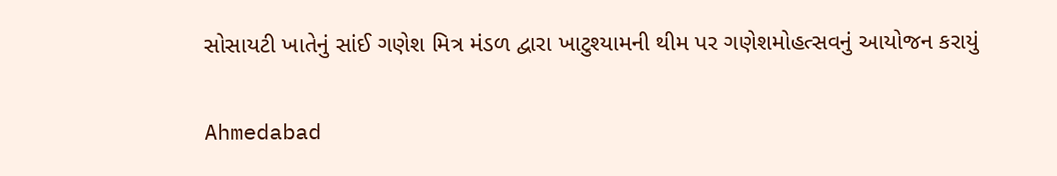સોસાયટી ખાતેનું સાંઈ ગણેશ મિત્ર મંડળ દ્વારા ખાટુશ્યામની થીમ પર ગણેશમોહત્સવનું આયોજન કરાયું

Ahmedabad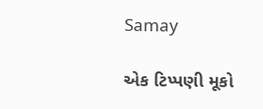Samay

એક ટિપ્પણી મૂકો